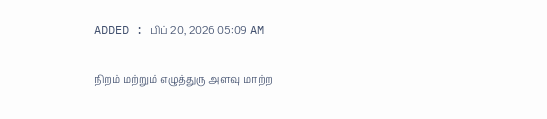ADDED : பிப் 20, 2026 05:09 AM

நிறம் மற்றும் எழுத்துரு அளவு மாற்ற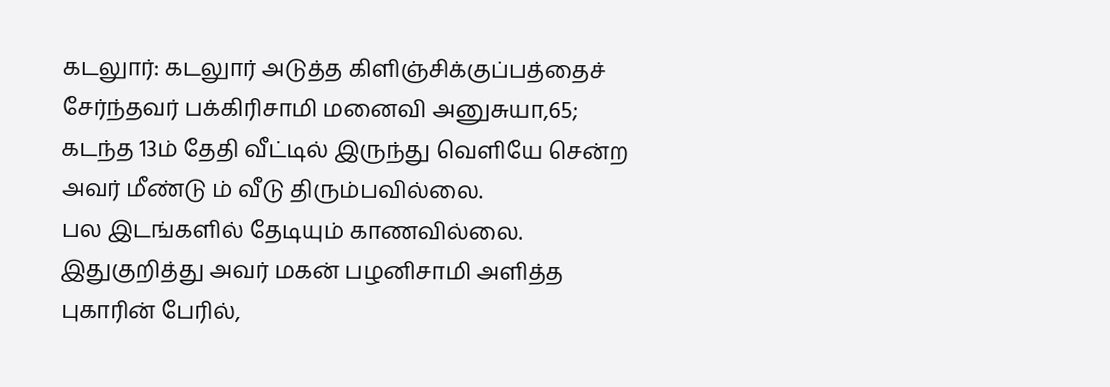கடலுார்: கடலுார் அடுத்த கிளிஞ்சிக்குப்பத்தைச் சேர்ந்தவர் பக்கிரிசாமி மனைவி அனுசுயா,65; கடந்த 13ம் தேதி வீட்டில் இருந்து வெளியே சென்ற அவர் மீண்டு ம் வீடு திரும்பவில்லை.
பல இடங்களில் தேடியும் காணவில்லை. இதுகுறித்து அவர் மகன் பழனிசாமி அளித்த புகாரின் பேரில்,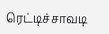ரெட்டிச்சாவடி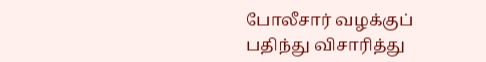போலீசார் வழக்குப் பதிந்து விசாரித்து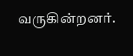வருகின்றனர்.